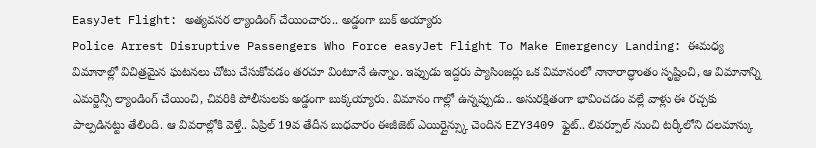EasyJet Flight: అత్యవసర ల్యాండింగ్ చేయించారు.. అడ్డంగా బుక్ అయ్యారు
Police Arrest Disruptive Passengers Who Force easyJet Flight To Make Emergency Landing: ఈమధ్య విమానాల్లో విచిత్రమైన ఘటనలు చోటు చేసుకోవడం తరచూ వింటూనే ఉన్నాం. ఇప్పుడు ఇద్దరు ప్యాసింజర్లు ఒక విమానంలో నానారాద్ధాంతం సృష్టించి, ఆ విమానాన్ని ఎమర్జెన్సీ ల్యాండింగ్ చేయించి, చివరికి పోలీసులకు అడ్డంగా బుక్కయ్యారు. విమానం గాల్లో ఉన్నప్పుడు.. అసురక్షితంగా భావించడం వల్లే వాళ్లు ఈ రచ్చకు పాల్పడినట్టు తేలింది. ఆ వివరాల్లోకి వెళ్తే.. ఏప్రిల్ 19వ తేదీన బుధవారం ఈజీజెట్ ఎయిర్లైన్స్కు చెందిన EZY3409 ఫ్లైట్.. లివర్పూల్ నుంచి టర్కీలోని దలమాన్కు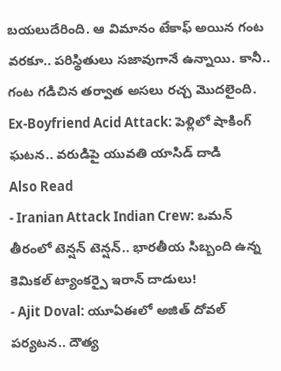బయలుదేరింది. ఆ విమానం టేకాఫ్ అయిన గంట వరకూ.. పరిస్థితులు సజావుగానే ఉన్నాయి. కానీ.. గంట గడిచిన తర్వాత అసలు రచ్చ మొదలైంది.
Ex-Boyfriend Acid Attack: పెళ్లిలో షాకింగ్ ఘటన.. వరుడిపై యువతి యాసిడ్ దాడి
Also Read
- Iranian Attack Indian Crew: ఒమన్ తీరంలో టెన్షన్ టెన్షన్.. భారతీయ సిబ్బంది ఉన్న కెమికల్ ట్యాంకర్పై ఇరాన్ దాడులు!
- Ajit Doval: యూఏఈలో అజిత్ దోవల్ పర్యటన.. దౌత్య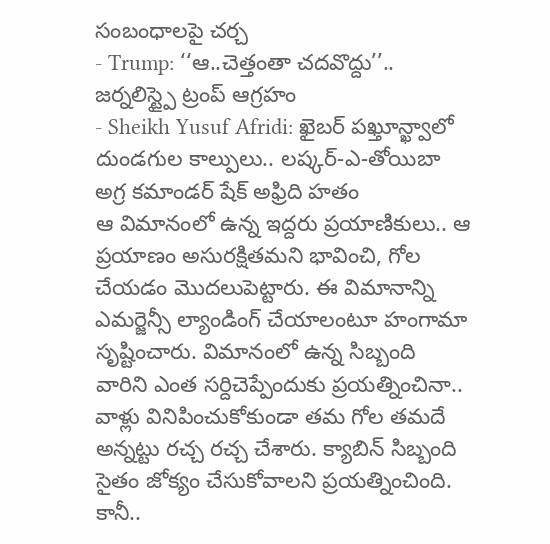సంబంధాలపై చర్చ
- Trump: ‘‘ఆ..చెత్తంతా చదవొద్దు’’.. జర్నలిస్ట్పై ట్రంప్ ఆగ్రహం
- Sheikh Yusuf Afridi: ఖైబర్ పఖ్తూన్ఖ్వాలో దుండగుల కాల్పులు.. లష్కర్-ఎ-తోయిబా అగ్ర కమాండర్ షేక్ అఫ్రిది హతం
ఆ విమానంలో ఉన్న ఇద్దరు ప్రయాణికులు.. ఆ ప్రయాణం అసురక్షితమని భావించి, గోల చేయడం మొదలుపెట్టారు. ఈ విమానాన్ని ఎమర్జెన్సీ ల్యాండింగ్ చేయాలంటూ హంగామా సృష్టించారు. విమానంలో ఉన్న సిబ్బంది వారిని ఎంత సర్దిచెప్పేందుకు ప్రయత్నించినా.. వాళ్లు వినిపించుకోకుండా తమ గోల తమదే అన్నట్టు రచ్చ రచ్చ చేశారు. క్యాబిన్ సిబ్బంది సైతం జోక్యం చేసుకోవాలని ప్రయత్నించింది. కానీ..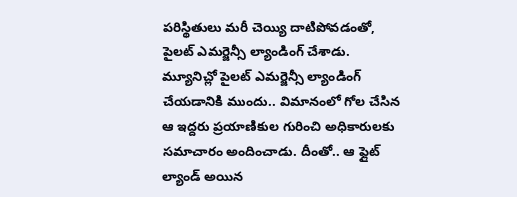పరిస్థితులు మరీ చెయ్యి దాటిపోవడంతో, పైలట్ ఎమర్జెన్సీ ల్యాండింగ్ చేశాడు. మ్యూనిచ్లో పైలట్ ఎమర్జెన్సీ ల్యాండింగ్ చేయడానికి ముందు.. విమానంలో గోల చేసిన ఆ ఇద్దరు ప్రయాణికుల గురించి అధికారులకు సమాచారం అందించాడు. దీంతో.. ఆ ఫ్లైట్ ల్యాండ్ అయిన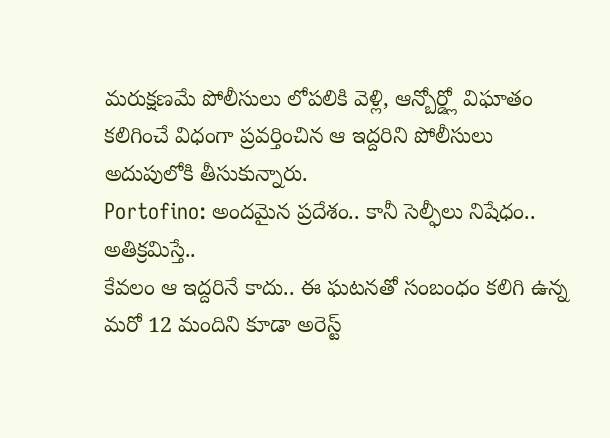మరుక్షణమే పోలీసులు లోపలికి వెళ్లి, ఆన్బోర్డ్లో విఘాతం కలిగించే విధంగా ప్రవర్తించిన ఆ ఇద్దరిని పోలీసులు అదుపులోకి తీసుకున్నారు.
Portofino: అందమైన ప్రదేశం.. కానీ సెల్ఫీలు నిషేధం.. అతిక్రమిస్తే..
కేవలం ఆ ఇద్దరినే కాదు.. ఈ ఘటనతో సంబంధం కలిగి ఉన్న మరో 12 మందిని కూడా అరెస్ట్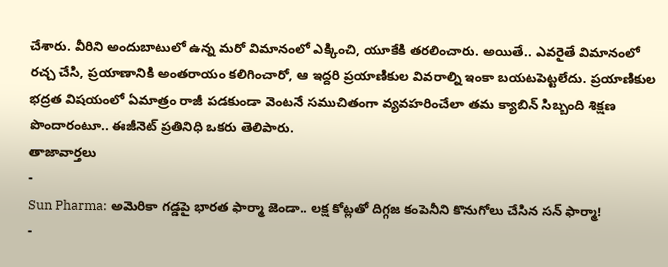చేశారు. వీరిని అందుబాటులో ఉన్న మరో విమానంలో ఎక్కించి, యూకేకి తరలించారు. అయితే.. ఎవరైతే విమానంలో రచ్చ చేసి, ప్రయాణానికి అంతరాయం కలిగించారో, ఆ ఇద్దరి ప్రయాణికుల వివరాల్ని ఇంకా బయటపెట్టలేదు. ప్రయాణికుల భద్రత విషయంలో ఏమాత్రం రాజీ పడకుండా వెంటనే సముచితంగా వ్యవహరించేలా తమ క్యాబిన్ సిబ్బంది శిక్షణ పొందారంటూ.. ఈజీనెట్ ప్రతినిధి ఒకరు తెలిపారు.
తాజావార్తలు
-
Sun Pharma: అమెరికా గడ్డపై భారత ఫార్మా జెండా.. లక్ష కోట్లతో దిగ్గజ కంపెనీని కొనుగోలు చేసిన సన్ ఫార్మా!
-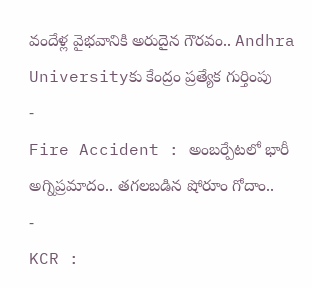వందేళ్ల వైభవానికి అరుదైన గౌరవం.. Andhra Universityకు కేంద్రం ప్రత్యేక గుర్తింపు
-
Fire Accident : అంబర్పేటలో భారీ అగ్నిప్రమాదం.. తగలబడిన షోరూం గోదాం..
-
KCR :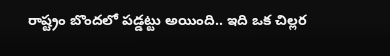రాష్ట్రం బొందలో పడ్డట్టు అయింది.. ఇది ఒక చిల్లర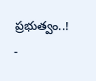ప్రభుత్వం..!
-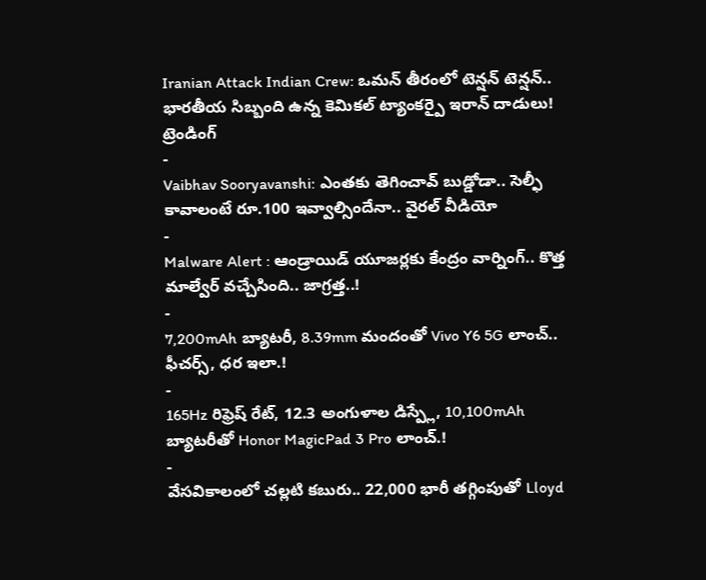Iranian Attack Indian Crew: ఒమన్ తీరంలో టెన్షన్ టెన్షన్.. భారతీయ సిబ్బంది ఉన్న కెమికల్ ట్యాంకర్పై ఇరాన్ దాడులు!
ట్రెండింగ్
-
Vaibhav Sooryavanshi: ఎంతకు తెగించావ్ బుడ్డోడా.. సెల్ఫీ కావాలంటే రూ.100 ఇవ్వాల్సిందేనా.. వైరల్ వీడియో
-
Malware Alert : ఆండ్రాయిడ్ యూజర్లకు కేంద్రం వార్నింగ్.. కొత్త మాల్వేర్ వచ్చేసింది.. జాగ్రత్త..!
-
7,200mAh బ్యాటరీ, 8.39mm మందంతో Vivo Y6 5G లాంచ్.. ఫీచర్స్, ధర ఇలా.!
-
165Hz రిఫ్రెష్ రేట్, 12.3 అంగుళాల డిస్ప్లే, 10,100mAh బ్యాటరీతో Honor MagicPad 3 Pro లాంచ్.!
-
వేసవికాలంలో చల్లటి కబురు.. 22,000 భారీ తగ్గింపుతో Lloyd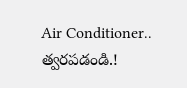Air Conditioner.. త్వరపడండి.!